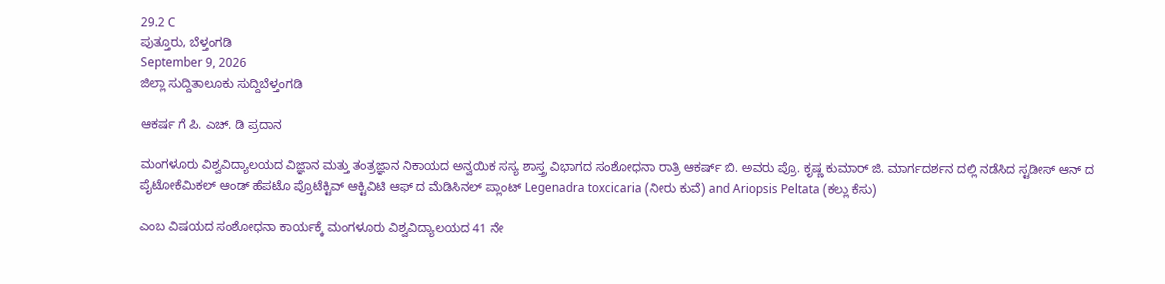29.2 C
ಪುತ್ತೂರು, ಬೆಳ್ತಂಗಡಿ
September 9, 2026
ಜಿಲ್ಲಾ ಸುದ್ದಿತಾಲೂಕು ಸುದ್ದಿಬೆಳ್ತಂಗಡಿ

ಆಕರ್ಷ ಗೆ ಪಿ. ಎಚ್. ಡಿ ಪ್ರದಾನ

ಮಂಗಳೂರು ವಿಶ್ವವಿದ್ಯಾಲಯದ ವಿಜ್ಞಾನ ಮತ್ತು ತಂತ್ರಜ್ಞಾನ ನಿಕಾಯದ ಅನ್ವಯಿಕ ಸಸ್ಯ ಶಾಸ್ತ್ರ ವಿಭಾಗದ ಸಂಶೋಧನಾ ರಾತ್ರಿ ಆಕರ್ಷ್ ಬಿ. ಅವರು ಪ್ರೊ. ಕೃಷ್ಣ ಕುಮಾರ್ ಜಿ. ಮಾರ್ಗದರ್ಶನ ದಲ್ಲಿ ನಡೆಸಿದ ಸ್ಟಡೀಸ್ ಆನ್ ದ ಪೈಟೋಕೆಮಿಕಲ್ ಆಂಡ್ ಹೆಪಟೊ ಪ್ರೊಟೆಕ್ಟಿವ್ ಆಕ್ಟಿವಿಟಿ ಆಫ್ ದ ಮೆಡಿಸಿನಲ್ ಪ್ಲಾಂಟ್ Legenadra toxcicaria (ನೀರು ಕುವೆ) and Ariopsis Peltata (ಕಲ್ಲು ಕೆಸು)

ಎಂಬ ವಿಷಯದ ಸಂಶೋಧನಾ ಕಾರ್ಯಕ್ಕೆ ಮಂಗಳೂರು ವಿಶ್ವವಿದ್ಯಾಲಯದ 41 ನೇ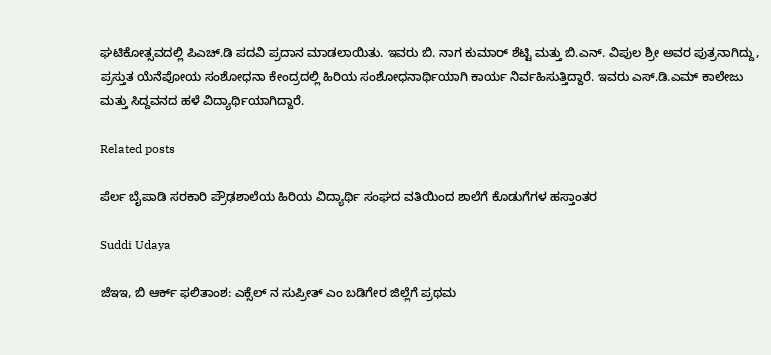ಘಟಿಕೋತ್ಸವದಲ್ಲಿ ಪಿಎಚ್.ಡಿ ಪದವಿ ಪ್ರದಾನ ಮಾಡಲಾಯಿತು. ಇವರು ಬಿ. ನಾಗ ಕುಮಾರ್ ಶೆಟ್ಟಿ ಮತ್ತು ಬಿ.ಎನ್. ವಿಪುಲ ಶ್ರೀ ಅವರ ಪುತ್ರನಾಗಿದ್ದು, ಪ್ರಸ್ತುತ ಯೆನೆಪೋಯ ಸಂಶೋಧನಾ ಕೇಂದ್ರದಲ್ಲಿ ಹಿರಿಯ ಸಂಶೋಧನಾರ್ಥಿಯಾಗಿ ಕಾರ್ಯ ನಿರ್ವಹಿಸುತ್ತಿದ್ದಾರೆ. ಇವರು ಎಸ್.ಡಿ.ಎಮ್ ಕಾಲೇಜು ಮತ್ತು ಸಿದ್ದವನದ ಹಳೆ ವಿದ್ಯಾರ್ಥಿಯಾಗಿದ್ದಾರೆ.

Related posts

ಪೆರ್ಲ ಬೈಪಾಡಿ ಸರಕಾರಿ ಪ್ರೌಢಶಾಲೆಯ ಹಿರಿಯ ವಿದ್ಯಾರ್ಥಿ ಸಂಘದ ವತಿಯಿಂದ ಶಾಲೆಗೆ ಕೊಡುಗೆಗಳ ಹಸ್ತಾಂತರ

Suddi Udaya

ಜೆಇಇ, ಬಿ ಆರ್ಕ್ ಫಲಿತಾಂಶ: ಎಕ್ಸೆಲ್ ನ ಸುಪ್ರೀತ್ ಎಂ ಬಡಿಗೇರ ಜಿಲ್ಲೆಗೆ ಪ್ರಥಮ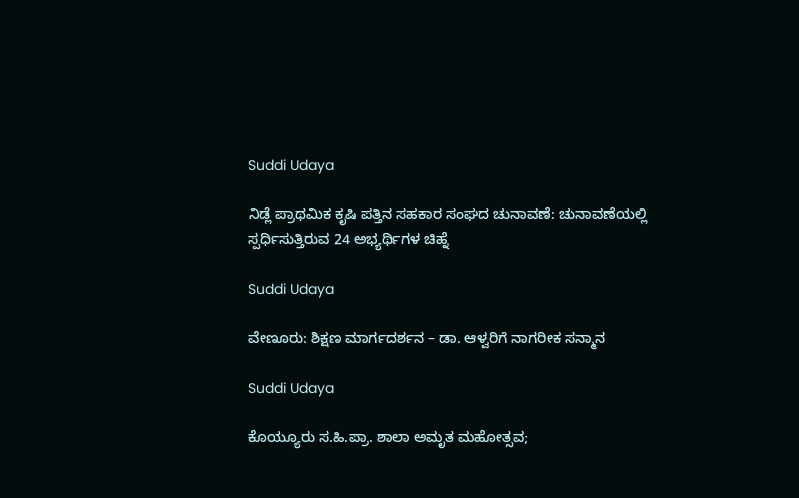Suddi Udaya

ನಿಡ್ಲೆ ಪ್ರಾಥಮಿಕ ಕೃಷಿ ಪತ್ತಿನ ಸಹಕಾರ ಸಂಘದ ಚುನಾವಣೆ: ಚುನಾವಣೆಯಲ್ಲಿ ಸ್ಪರ್ಧಿಸುತ್ತಿರುವ 24 ಅಭ್ಯರ್ಥಿಗಳ ಚಿಹ್ನೆ

Suddi Udaya

ವೇಣೂರು: ಶಿಕ್ಷಣ ಮಾರ್ಗದರ್ಶನ – ಡಾ. ಆಳ್ವರಿಗೆ ನಾಗರೀಕ‌ ಸನ್ಮಾನ

Suddi Udaya

ಕೊಯ್ಯೂರು ಸ.ಹಿ.ಪ್ರಾ. ಶಾಲಾ ಅಮೃತ ಮಹೋತ್ಸವ;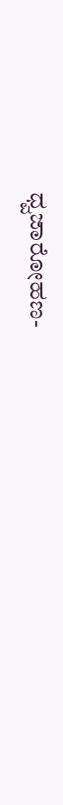ಧ್ವಜಾರೋಹಣ-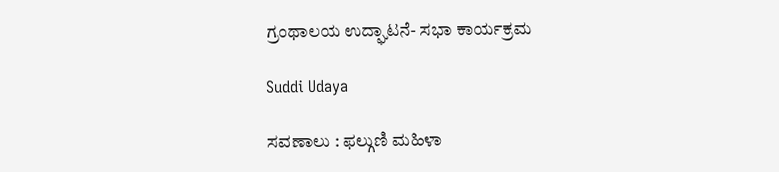ಗ್ರಂಥಾಲಯ ಉದ್ಘಾಟನೆ- ಸಭಾ ಕಾರ್ಯಕ್ರಮ

Suddi Udaya

ಸವಣಾಲು : ಫಲ್ಗುಣಿ ಮಹಿಳಾ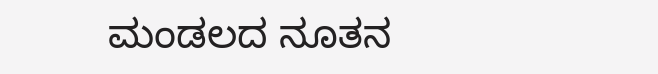ಮಂಡಲದ ನೂತನ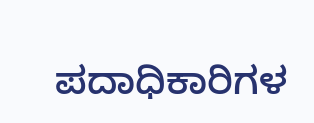ಪದಾಧಿಕಾರಿಗಳ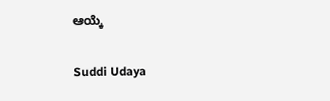ಆಯ್ಕೆ

Suddi Udaya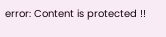error: Content is protected !!